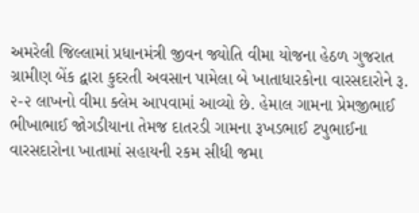અમરેલી જિલ્લામાં પ્રધાનમંત્રી જીવન જ્યોતિ વીમા યોજના હેઠળ ગુજરાત ગ્રામીણ બેંક દ્વારા કુદરતી અવસાન પામેલા બે ખાતાધારકોના વારસદારોને રૂ. ૨-૨ લાખનો વીમા ક્લેમ આપવામાં આવ્યો છે. હેમાલ ગામના પ્રેમજીભાઈ ભીખાભાઈ જોગડીયાના તેમજ દાતરડી ગામના રૂખડભાઈ ટપુભાઈના વારસદારોના ખાતામાં સહાયની રકમ સીધી જમા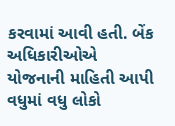કરવામાં આવી હતી. બેંક અધિકારીઓએ યોજનાની માહિતી આપી વધુમાં વધુ લોકો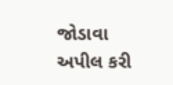જોડાવા અપીલ કરી